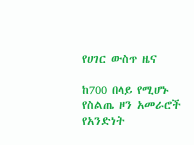የሀገር ውስጥ ዜና

ከ700 በላይ የሚሆኑ የስልጤ ዞን አመራሮች የአንድነት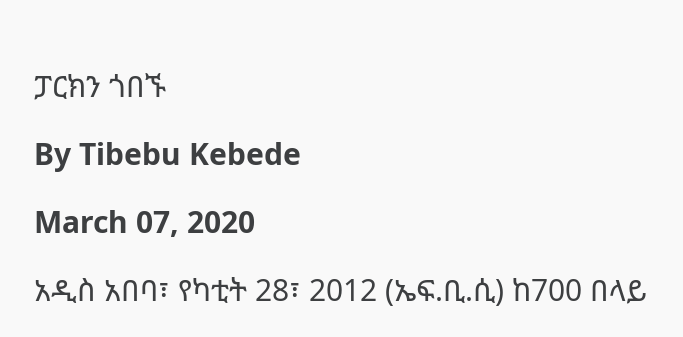ፓርክን ጎበኙ

By Tibebu Kebede

March 07, 2020

አዲስ አበባ፣ የካቲት 28፣ 2012 (ኤፍ.ቢ.ሲ) ከ700 በላይ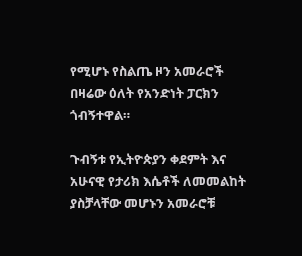የሚሆኑ የስልጤ ዞን አመራሮች በዛሬው ዕለት የአንድነት ፓርክን ጎብኝተዋል።

ጉብኝቱ የኢትዮጵያን ቀደምት እና አሁናዊ የታሪክ እሴቶች ለመመልከት ያስቻላቸው መሆኑን አመራሮቹ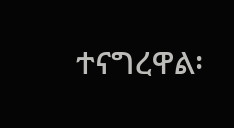ተናግረዋል፡